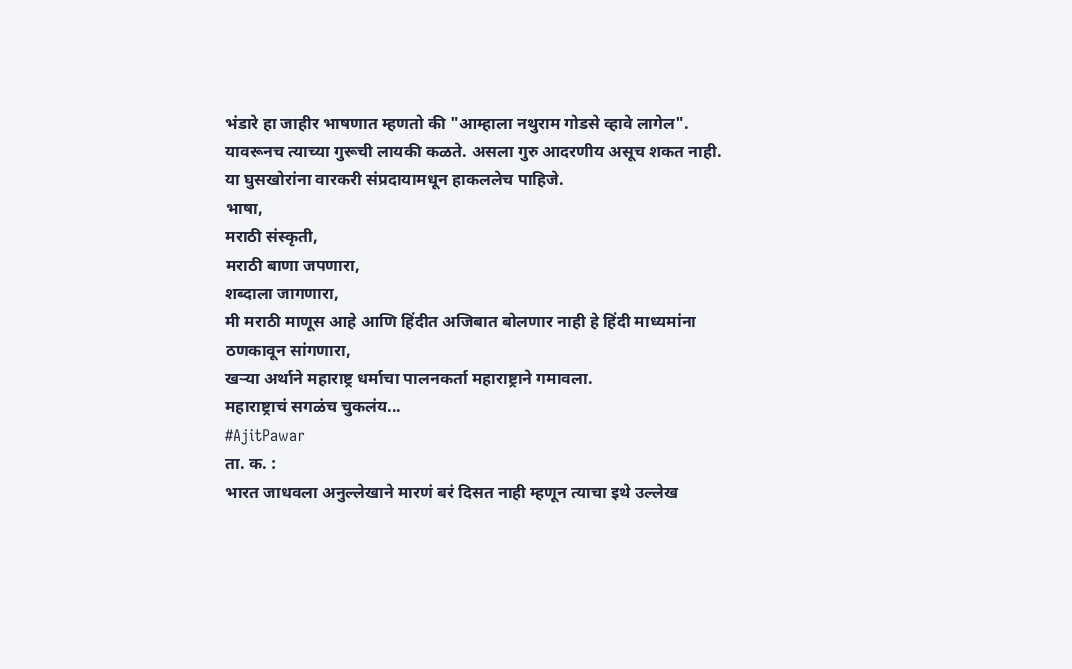भंडारे हा जाहीर भाषणात म्हणतो की "आम्हाला नथुराम गोडसे व्हावे लागेल". यावरूनच त्याच्या गुरूची लायकी कळते. असला गुरु आदरणीय असूच शकत नाही. या घुसखोरांना वारकरी संप्रदायामधून हाकललेच पाहिजे.
भाषा,
मराठी संस्कृती,
मराठी बाणा जपणारा,
शब्दाला जागणारा,
मी मराठी माणूस आहे आणि हिंदीत अजिबात बोलणार नाही हे हिंदी माध्यमांना ठणकावून सांगणारा,
खऱ्या अर्थाने महाराष्ट्र धर्माचा पालनकर्ता महाराष्ट्राने गमावला.
महाराष्ट्राचं सगळंच चुकलंय...
#AjitPawar
ता. क. :
भारत जाधवला अनुल्लेखाने मारणं बरं दिसत नाही म्हणून त्याचा इथे उल्लेख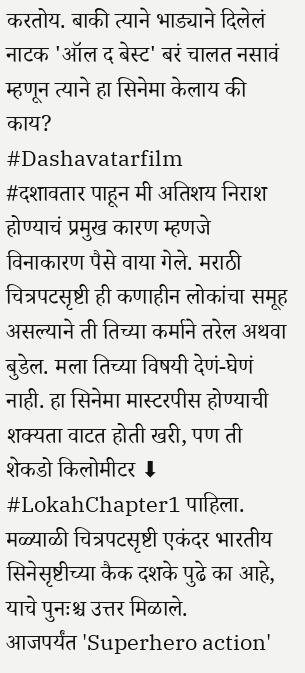करतोय. बाकी त्याने भाड्याने दिलेलं नाटक 'ऑल द बेस्ट' बरं चालत नसावं म्हणून त्याने हा सिनेमा केलाय की काय?
#Dashavatarfilm
#दशावतार पाहून मी अतिशय निराश होण्याचं प्रमुख कारण म्हणजे विनाकारण पैसे वाया गेले. मराठी चित्रपटसृष्टी ही कणाहीन लोकांचा समूह असल्याने ती तिच्या कर्माने तरेल अथवा बुडेल. मला तिच्या विषयी देणं-घेणं नाही. हा सिनेमा मास्टरपीस होण्याची शक्यता वाटत होती खरी, पण ती शेकडो किलोमीटर ⬇
#LokahChapter1 पाहिला. मळ्याळी चित्रपटसृष्टी एकंदर भारतीय सिनेसृष्टीच्या कैक दशके पुढे का आहे, याचे पुनःश्च उत्तर मिळाले.
आजपर्यंत 'Superhero action'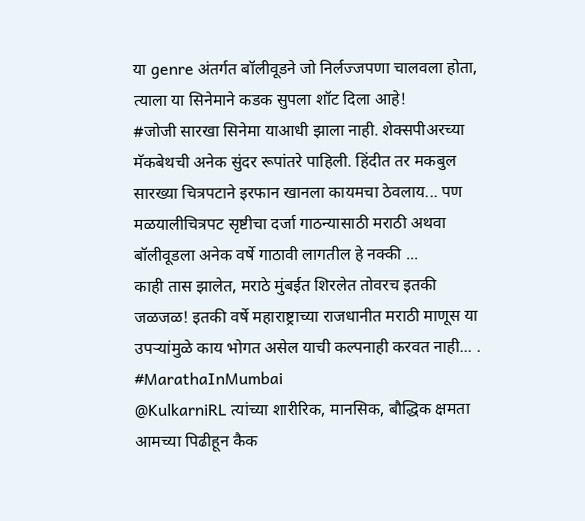या genre अंतर्गत बॉलीवूडने जो निर्लज्जपणा चालवला होता, त्याला या सिनेमाने कडक सुपला शॉट दिला आहे!
#जोजी सारखा सिनेमा याआधी झाला नाही. शेक्सपीअरच्या मॅकबेथची अनेक सुंदर रूपांतरे पाहिली. हिंदीत तर मकबुल सारख्या चित्रपटाने इरफान खानला कायमचा ठेवलाय... पण मळयालीचित्रपट सृष्टीचा दर्जा गाठन्यासाठी मराठी अथवा बॉलीवूडला अनेक वर्षे गाठावी लागतील हे नक्की ...
काही तास झालेत, मराठे मुंबईत शिरलेत तोवरच इतकी जळजळ! इतकी वर्षे महाराष्ट्राच्या राजधानीत मराठी माणूस या उपऱ्यांमुळे काय भोगत असेल याची कल्पनाही करवत नाही... .
#MarathaInMumbai
@KulkarniRL त्यांच्या शारीरिक, मानसिक, बौद्धिक क्षमता आमच्या पिढीहून कैक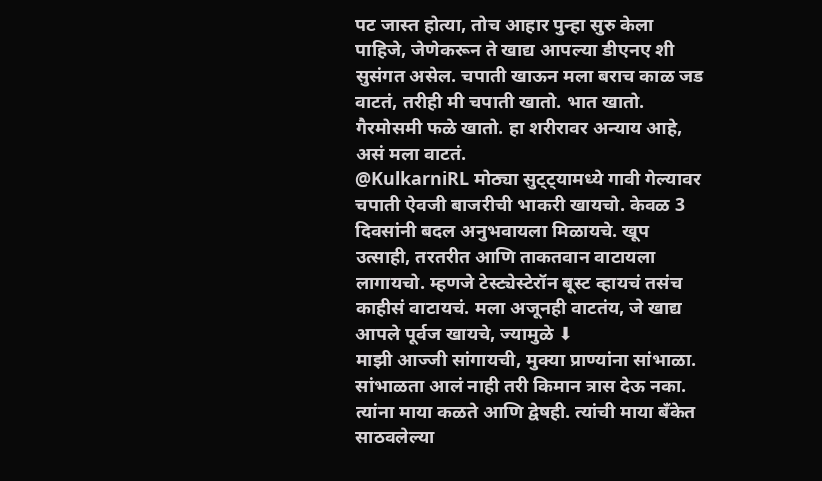पट जास्त होत्या, तोच आहार पुन्हा सुरु केला पाहिजे, जेणेकरून ते खाद्य आपल्या डीएनए शी सुसंगत असेल. चपाती खाऊन मला बराच काळ जड वाटतं, तरीही मी चपाती खातो. भात खातो. गैरमोसमी फळे खातो. हा शरीरावर अन्याय आहे, असं मला वाटतं.
@KulkarniRL मोठ्या सुट्ट्यामध्ये गावी गेल्यावर चपाती ऐवजी बाजरीची भाकरी खायचो. केवळ 3 दिवसांनी बदल अनुभवायला मिळायचे. खूप उत्साही, तरतरीत आणि ताकतवान वाटायला लागायचो. म्हणजे टेस्ट्येस्टेरॉन बूस्ट व्हायचं तसंच काहीसं वाटायचं. मला अजूनही वाटतंय, जे खाद्य आपले पूर्वज खायचे, ज्यामुळे ⬇
माझी आज्जी सांगायची, मुक्या प्राण्यांना सांभाळा. सांभाळता आलं नाही तरी किमान त्रास देऊ नका. त्यांना माया कळते आणि द्वेषही. त्यांची माया बँकेत साठवलेल्या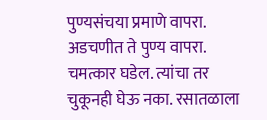पुण्यसंचया प्रमाणे वापरा. अडचणीत ते पुण्य वापरा. चमत्कार घडेल. त्यांचा तर चुकूनही घेऊ नका. रसातळाला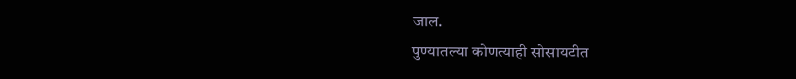जाल.
पुण्यातल्या कोणत्याही सोसायटीत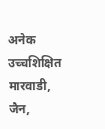अनेक उच्चशिक्षित मारवाडी, जैन,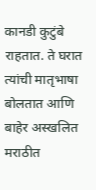कानडी कुटुंबे राहतात. ते घरात त्यांची मातृभाषा बोलतात आणि बाहेर अस्खलित मराठीत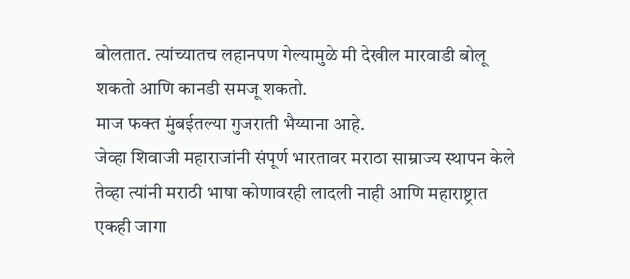बोलतात. त्यांच्यातच लहानपण गेल्यामुळे मी देखील मारवाडी बोलू शकतो आणि कानडी समजू शकतो.
माज फक्त मुंबईतल्या गुजराती भैय्याना आहे.
जेव्हा शिवाजी महाराजांनी संपूर्ण भारतावर मराठा साम्राज्य स्थापन केले तेव्हा त्यांनी मराठी भाषा कोणावरही लादली नाही आणि महाराष्ट्रात एकही जागा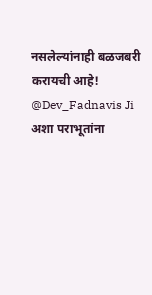नसलेल्यांनाही बळजबरी करायची आहे! @Dev_Fadnavis Ji अशा पराभूतांना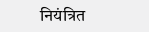नियंत्रित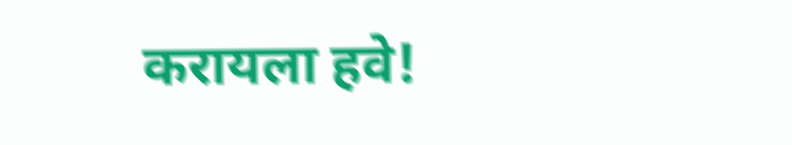करायला हवे!